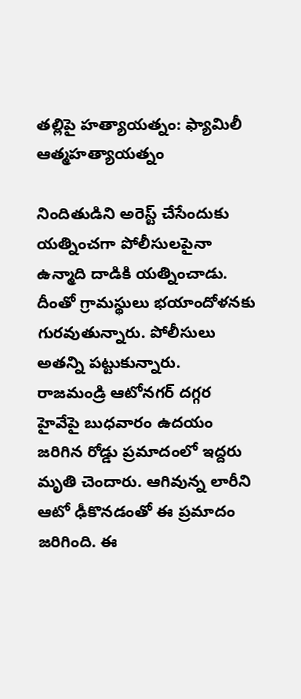తల్లిపై హత్యాయత్నం: ఫ్యామిలీ ఆత్మహత్యాయత్నం

నిందితుడిని అరెస్ట్ చేసేందుకు యత్నించగా పోలీసులపైనా ఉన్మాది దాడికి యత్నించాడు. దీంతో గ్రామస్థులు భయాందోళనకు గురవుతున్నారు. పోలీసులు అతన్ని పట్టుకున్నారు.
రాజమండ్రి ఆటోనగర్ దగ్గర హైవేపై బుధవారం ఉదయం జరిగిన రోడ్డు ప్రమాదంలో ఇద్దరు మృతి చెందారు. ఆగివున్న లారీని ఆటో ఢీకొనడంతో ఈ ప్రమాదం జరిగింది. ఈ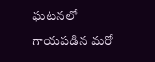ఘటనలో గాయపడిన మరో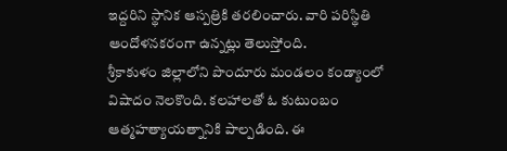ఇద్దరిని స్థానిక ఆస్పత్రికి తరలించారు. వారి పరిస్థితి ఆందోళనకరంగా ఉన్నట్లు తెలుస్తోంది.
శ్రీకాకుళం జిల్లాలోని పొందూరు మండలం కండ్యాంలో విషాదం నెలకొంది. కలహాలతో ఓ కుటుంబం ఆత్మహత్యాయత్నానికి పాల్పడింది. ఈ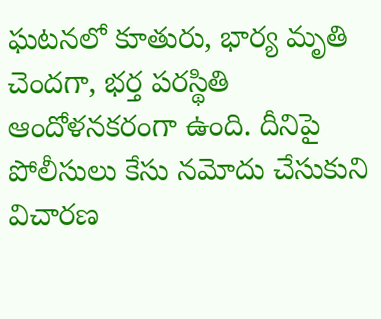ఘటనలో కూతురు, భార్య మృతి చెందగా, భర్త పరస్థితి ఆందోళనకరంగా ఉంది. దీనిపై పోలీసులు కేసు నమోదు చేసుకుని విచారణ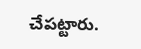చేపట్టారు.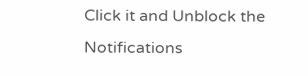Click it and Unblock the Notifications